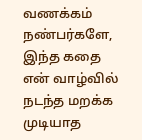வணக்கம் நண்பர்களே, இந்த கதை என் வாழ்வில் நடந்த மறக்க முடியாத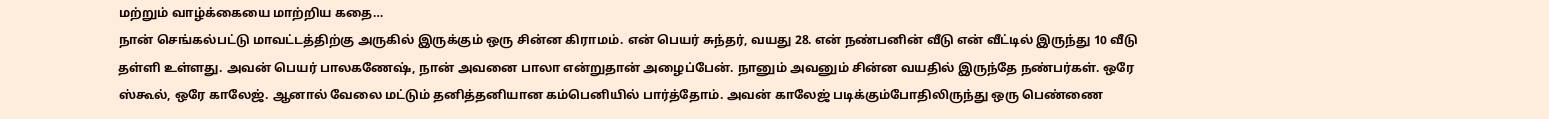மற்றும் வாழ்க்கையை மாற்றிய கதை…
நான் செங்கல்பட்டு மாவட்டத்திற்கு அருகில் இருக்கும் ஒரு சின்ன கிராமம். என் பெயர் சுந்தர், வயது 28. என் நண்பனின் வீடு என் வீட்டில் இருந்து 10 வீடு தள்ளி உள்ளது. அவன் பெயர் பாலகணேஷ், நான் அவனை பாலா என்றுதான் அழைப்பேன். நானும் அவனும் சின்ன வயதில் இருந்தே நண்பர்கள். ஒரே ஸ்கூல், ஒரே காலேஜ். ஆனால் வேலை மட்டும் தனித்தனியான கம்பெனியில் பார்த்தோம். அவன் காலேஜ் படிக்கும்போதிலிருந்து ஒரு பெண்ணை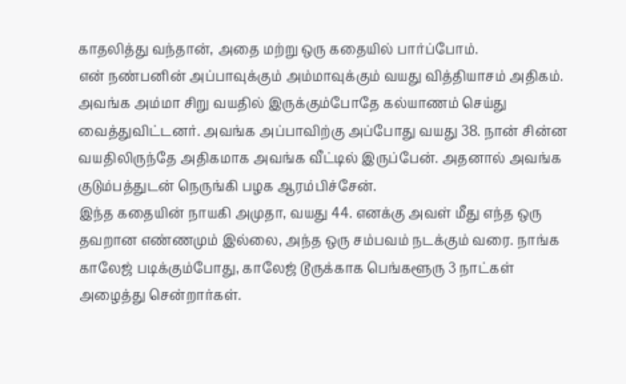காதலித்து வந்தான், அதை மற்று ஒரு கதையில் பார்ப்போம்.
என் நண்பனின் அப்பாவுக்கும் அம்மாவுக்கும் வயது வித்தியாசம் அதிகம். அவங்க அம்மா சிறு வயதில் இருக்கும்போதே கல்யாணம் செய்து வைத்துவிட்டனர். அவங்க அப்பாவிற்கு அப்போது வயது 38. நான் சின்ன வயதிலிருந்தே அதிகமாக அவங்க வீட்டில் இருப்பேன். அதனால் அவங்க குடும்பத்துடன் நெருங்கி பழக ஆரம்பிச்சேன்.
இந்த கதையின் நாயகி அமுதா, வயது 44. எனக்கு அவள் மீது எந்த ஒரு தவறான எண்ணமும் இல்லை, அந்த ஒரு சம்பவம் நடக்கும் வரை. நாங்க காலேஜ் படிக்கும்போது, காலேஜ் டூருக்காக பெங்களூரு 3 நாட்கள் அழைத்து சென்றார்கள்.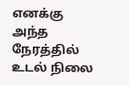எனக்கு அந்த நேரத்தில் உடல் நிலை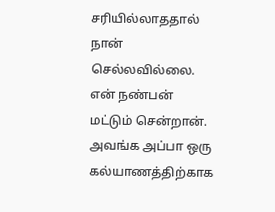சரியில்லாததால் நான் செல்லவில்லை. என் நண்பன் மட்டும் சென்றான். அவங்க அப்பா ஒரு கல்யாணத்திற்காக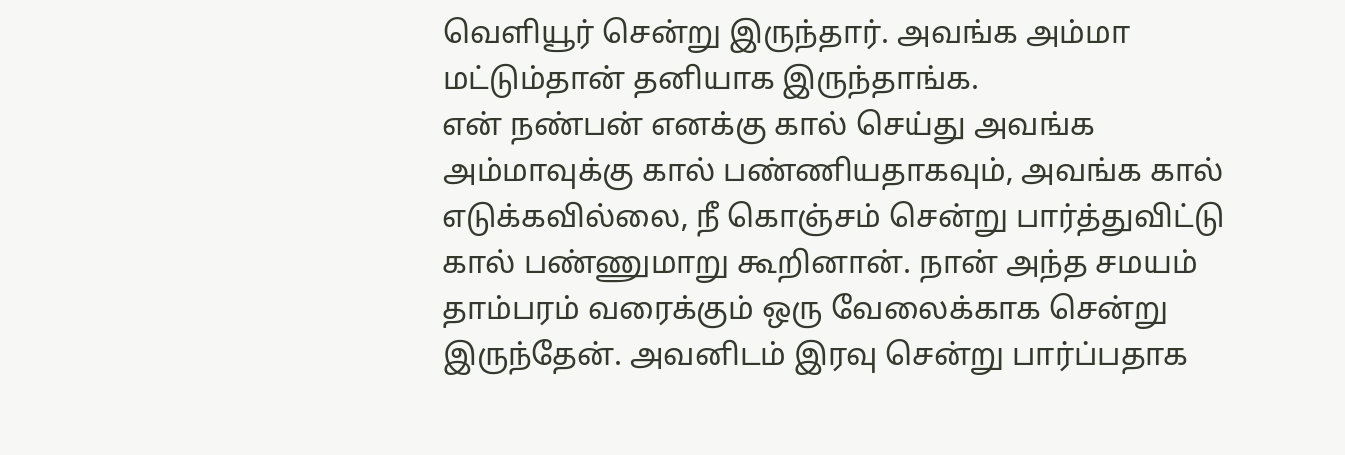வெளியூர் சென்று இருந்தார். அவங்க அம்மா மட்டும்தான் தனியாக இருந்தாங்க.
என் நண்பன் எனக்கு கால் செய்து அவங்க அம்மாவுக்கு கால் பண்ணியதாகவும், அவங்க கால் எடுக்கவில்லை, நீ கொஞ்சம் சென்று பார்த்துவிட்டு கால் பண்ணுமாறு கூறினான். நான் அந்த சமயம் தாம்பரம் வரைக்கும் ஒரு வேலைக்காக சென்று இருந்தேன். அவனிடம் இரவு சென்று பார்ப்பதாக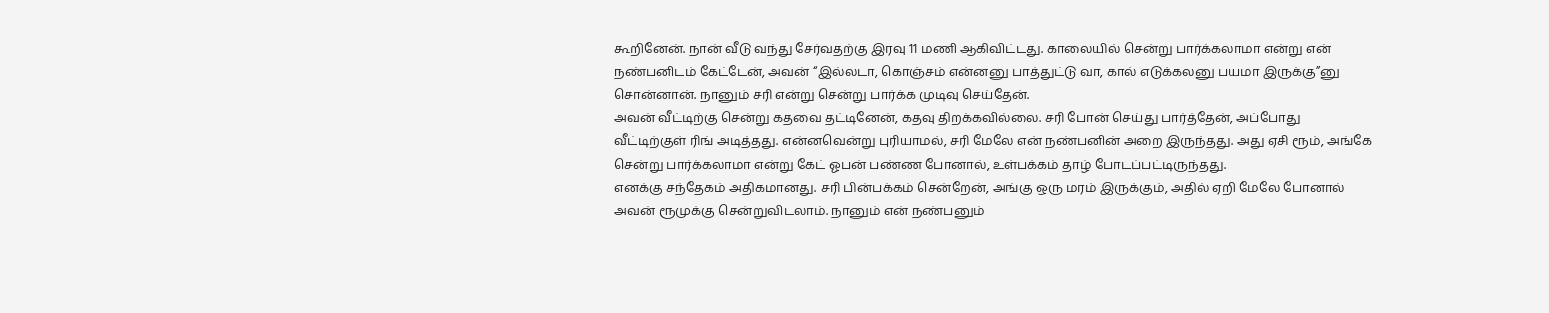கூறினேன். நான் வீடு வந்து சேர்வதற்கு இரவு 11 மணி ஆகிவிட்டது. காலையில் சென்று பார்க்கலாமா என்று என் நண்பனிடம் கேட்டேன், அவன் “இல்லடா, கொஞ்சம் என்னனு பாத்துட்டு வா, கால் எடுக்கலனு பயமா இருக்கு”னு சொன்னான். நானும் சரி என்று சென்று பார்க்க முடிவு செய்தேன்.
அவன் வீட்டிற்கு சென்று கதவை தட்டினேன், கதவு திறக்கவில்லை. சரி போன் செய்து பார்த்தேன், அப்போது வீட்டிற்குள் ரிங் அடித்தது. என்னவென்று புரியாமல், சரி மேலே என் நண்பனின் அறை இருந்தது. அது ஏசி ரூம், அங்கே சென்று பார்க்கலாமா என்று கேட் ஓபன் பண்ண போனால், உள்பக்கம் தாழ் போடப்பட்டிருந்தது.
எனக்கு சந்தேகம் அதிகமானது. சரி பின்பக்கம் சென்றேன், அங்கு ஒரு மரம் இருக்கும், அதில் ஏறி மேலே போனால் அவன் ரூமுக்கு சென்றுவிடலாம். நானும் என் நண்பனும்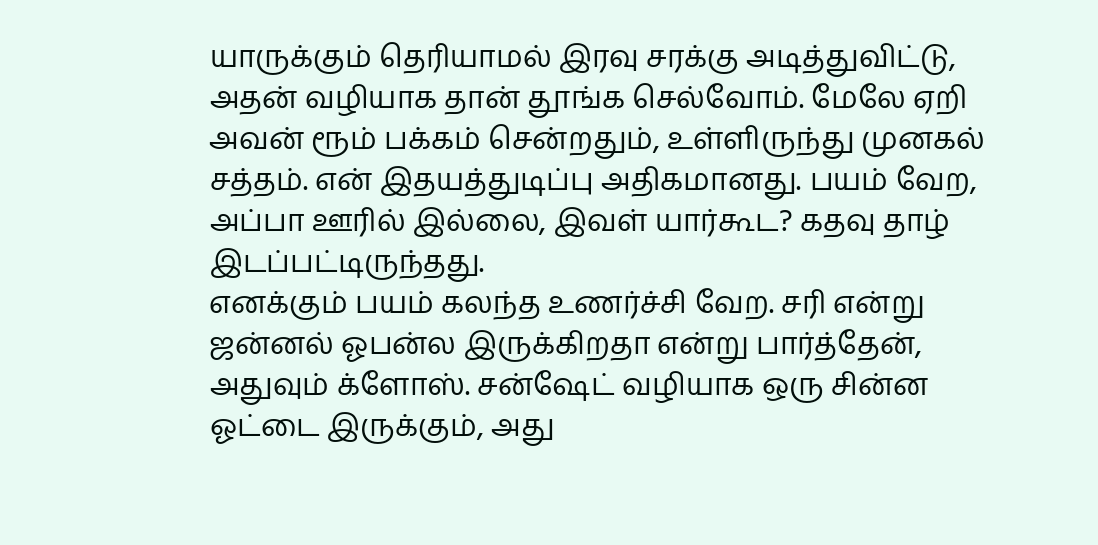யாருக்கும் தெரியாமல் இரவு சரக்கு அடித்துவிட்டு, அதன் வழியாக தான் தூங்க செல்வோம். மேலே ஏறி அவன் ரூம் பக்கம் சென்றதும், உள்ளிருந்து முனகல் சத்தம். என் இதயத்துடிப்பு அதிகமானது. பயம் வேற, அப்பா ஊரில் இல்லை, இவள் யார்கூட? கதவு தாழ் இடப்பட்டிருந்தது.
எனக்கும் பயம் கலந்த உணர்ச்சி வேற. சரி என்று ஜன்னல் ஓபன்ல இருக்கிறதா என்று பார்த்தேன், அதுவும் க்ளோஸ். சன்ஷேட் வழியாக ஒரு சின்ன ஓட்டை இருக்கும், அது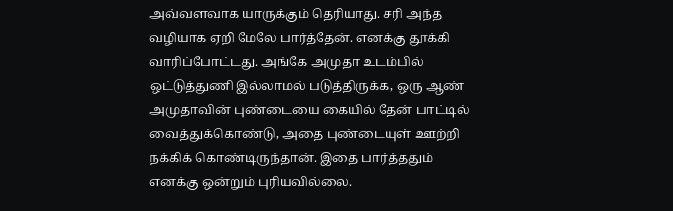அவ்வளவாக யாருக்கும் தெரியாது. சரி அந்த வழியாக ஏறி மேலே பார்த்தேன். எனக்கு தூக்கி வாரிப்போட்டது. அங்கே அமுதா உடம்பில் ஒட்டுத்துணி இல்லாமல் படுத்திருக்க, ஒரு ஆண் அமுதாவின் புண்டையை கையில் தேன் பாட்டில் வைத்துக்கொண்டு, அதை புண்டையுள் ஊற்றி நக்கிக் கொண்டிருந்தான். இதை பார்த்ததும் எனக்கு ஒன்றும் புரியவில்லை.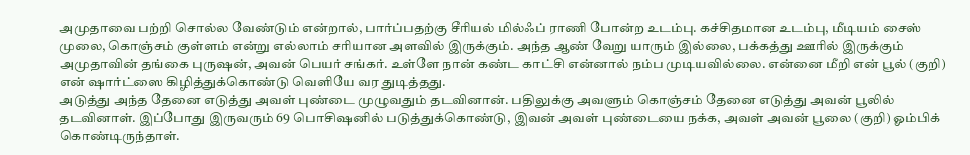அமுதாவை பற்றி சொல்ல வேண்டும் என்றால், பார்ப்பதற்கு சீரியல் மில்ஃப் ராணி போன்ற உடம்பு. கச்சிதமான உடம்பு, மீடியம் சைஸ் முலை, கொஞ்சம் குள்ளம் என்று எல்லாம் சரியான அளவில் இருக்கும். அந்த ஆண் வேறு யாரும் இல்லை, பக்கத்து ஊரில் இருக்கும் அமுதாவின் தங்கை புருஷன், அவன் பெயர் சங்கர். உள்ளே நான் கண்ட காட்சி என்னால் நம்ப முடியவில்லை. என்னை மீறி என் பூல் (குறி) என் ஷார்ட்ஸை கிழித்துக்கொண்டு வெளியே வர துடித்தது.
அடுத்து அந்த தேனை எடுத்து அவள் புண்டை முழுவதும் தடவினான். பதிலுக்கு அவளும் கொஞ்சம் தேனை எடுத்து அவன் பூலில் தடவினாள். இப்போது இருவரும் 69 பொசிஷனில் படுத்துக்கொண்டு, இவன் அவள் புண்டையை நக்க, அவள் அவன் பூலை (குறி) ஓம்பிக் கொண்டிருந்தாள்.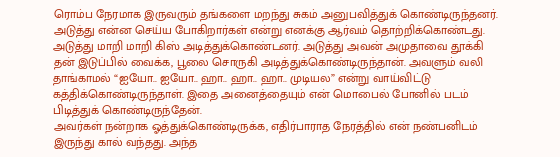ரொம்ப நேரமாக இருவரும் தங்களை மறந்து சுகம் அனுபவித்துக் கொண்டிருந்தனர்.
அடுத்து என்ன செய்ய போகிறார்கள் என்று எனக்கு ஆர்வம் தொற்றிக்கொண்டது. அடுத்து மாறி மாறி கிஸ் அடித்துக்கொண்டனர். அடுத்து அவன் அமுதாவை தூக்கி தன் இடுப்பில் வைக்க, பூலை சொருகி அடித்துக்கொண்டிருந்தான். அவளும் வலி தாங்காமல் “ஐயோ.. ஐயோ.. ஹா.. ஹா.. ஹா.. முடியல” என்று வாய்விட்டு கத்திக்கொண்டிருந்தாள். இதை அனைத்தையும் என் மொபைல் போனில் படம் பிடித்துக் கொண்டிருந்தேன்.
அவர்கள் நன்றாக ஓத்துக்கொண்டிருக்க, எதிர்பாராத நேரத்தில் என் நண்பனிடம் இருந்து கால் வந்தது. அந்த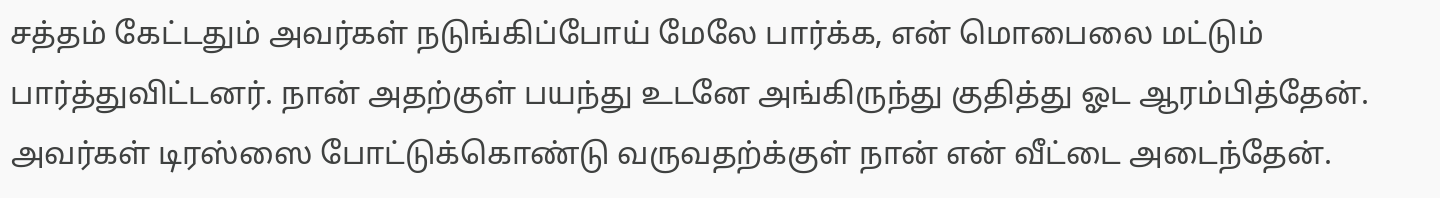சத்தம் கேட்டதும் அவர்கள் நடுங்கிப்போய் மேலே பார்க்க, என் மொபைலை மட்டும் பார்த்துவிட்டனர். நான் அதற்குள் பயந்து உடனே அங்கிருந்து குதித்து ஓட ஆரம்பித்தேன். அவர்கள் டிரஸ்ஸை போட்டுக்கொண்டு வருவதற்க்குள் நான் என் வீட்டை அடைந்தேன்.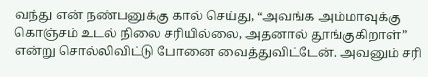வந்து என் நண்பனுக்கு கால் செய்து, “அவங்க அம்மாவுக்கு கொஞ்சம் உடல் நிலை சரியில்லை, அதனால் தூங்குகிறாள்” என்று சொல்லிவிட்டு போனை வைத்துவிட்டேன். அவனும் சரி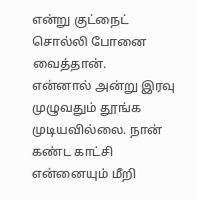என்று குட்நைட் சொல்லி போனை வைத்தான்.
என்னால் அன்று இரவு முழுவதும் தூங்க முடியவில்லை. நான் கண்ட காட்சி என்னையும் மீறி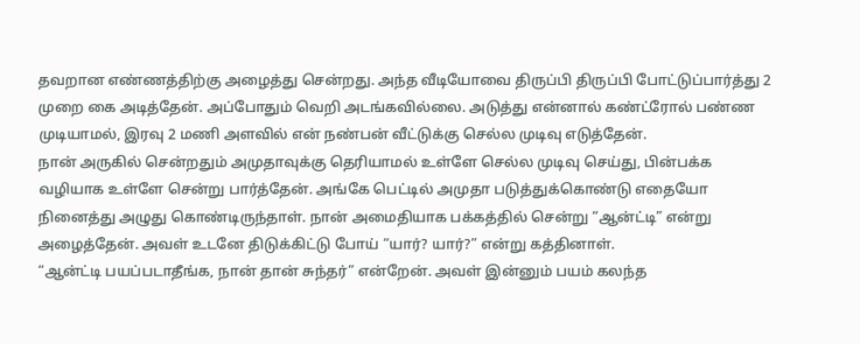தவறான எண்ணத்திற்கு அழைத்து சென்றது. அந்த வீடியோவை திருப்பி திருப்பி போட்டுப்பார்த்து 2 முறை கை அடித்தேன். அப்போதும் வெறி அடங்கவில்லை. அடுத்து என்னால் கண்ட்ரோல் பண்ண முடியாமல், இரவு 2 மணி அளவில் என் நண்பன் வீட்டுக்கு செல்ல முடிவு எடுத்தேன்.
நான் அருகில் சென்றதும் அமுதாவுக்கு தெரியாமல் உள்ளே செல்ல முடிவு செய்து, பின்பக்க வழியாக உள்ளே சென்று பார்த்தேன். அங்கே பெட்டில் அமுதா படுத்துக்கொண்டு எதையோ நினைத்து அழுது கொண்டிருந்தாள். நான் அமைதியாக பக்கத்தில் சென்று “ஆன்ட்டி” என்று அழைத்தேன். அவள் உடனே திடுக்கிட்டு போய் “யார்? யார்?” என்று கத்தினாள்.
“ஆன்ட்டி பயப்படாதீங்க, நான் தான் சுந்தர்” என்றேன். அவள் இன்னும் பயம் கலந்த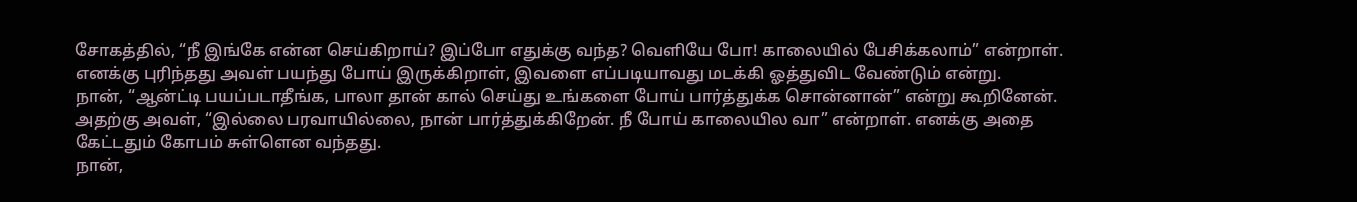சோகத்தில், “நீ இங்கே என்ன செய்கிறாய்? இப்போ எதுக்கு வந்த? வெளியே போ! காலையில் பேசிக்கலாம்” என்றாள். எனக்கு புரிந்தது அவள் பயந்து போய் இருக்கிறாள், இவளை எப்படியாவது மடக்கி ஓத்துவிட வேண்டும் என்று.
நான், “ஆன்ட்டி பயப்படாதீங்க, பாலா தான் கால் செய்து உங்களை போய் பார்த்துக்க சொன்னான்” என்று கூறினேன். அதற்கு அவள், “இல்லை பரவாயில்லை, நான் பார்த்துக்கிறேன். நீ போய் காலையில வா” என்றாள். எனக்கு அதை கேட்டதும் கோபம் சுள்ளென வந்தது.
நான்,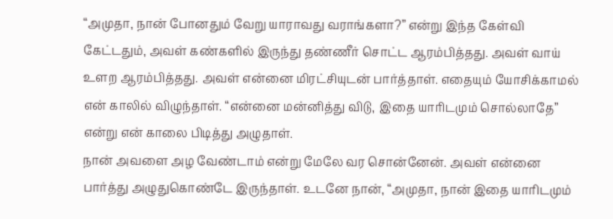“அமுதா, நான் போனதும் வேறு யாராவது வராங்களா?” என்று இந்த கேள்வி கேட்டதும், அவள் கண்களில் இருந்து தண்ணீர் சொட்ட ஆரம்பித்தது. அவள் வாய் உளற ஆரம்பித்தது. அவள் என்னை மிரட்சியுடன் பார்த்தாள். எதையும் யோசிக்காமல் என் காலில் விழுந்தாள். “என்னை மன்னித்து விடு, இதை யாரிடமும் சொல்லாதே” என்று என் காலை பிடித்து அழுதாள்.
நான் அவளை அழ வேண்டாம் என்று மேலே வர சொன்னேன். அவள் என்னை பார்த்து அழுதுகொண்டே இருந்தாள். உடனே நான், “அமுதா, நான் இதை யாரிடமும்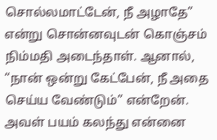சொல்லமாட்டேன், நீ அழாதே” என்று சொன்னவுடன் கொஞ்சம் நிம்மதி அடைந்தாள். ஆனால், “நான் ஒன்று கேட்பேன், நீ அதை செய்ய வேண்டும்” என்றேன்.
அவள் பயம் கலந்து என்னை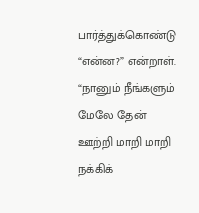பார்த்துக்கொண்டு “என்ன?” என்றாள். “நானும் நீங்களும் மேலே தேன் ஊற்றி மாறி மாறி நக்கிக்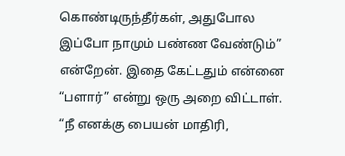கொண்டிருந்தீர்கள், அதுபோல இப்போ நாமும் பண்ண வேண்டும்” என்றேன். இதை கேட்டதும் என்னை “பளார்” என்று ஒரு அறை விட்டாள். “நீ எனக்கு பையன் மாதிரி,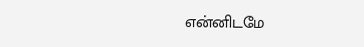என்னிடமே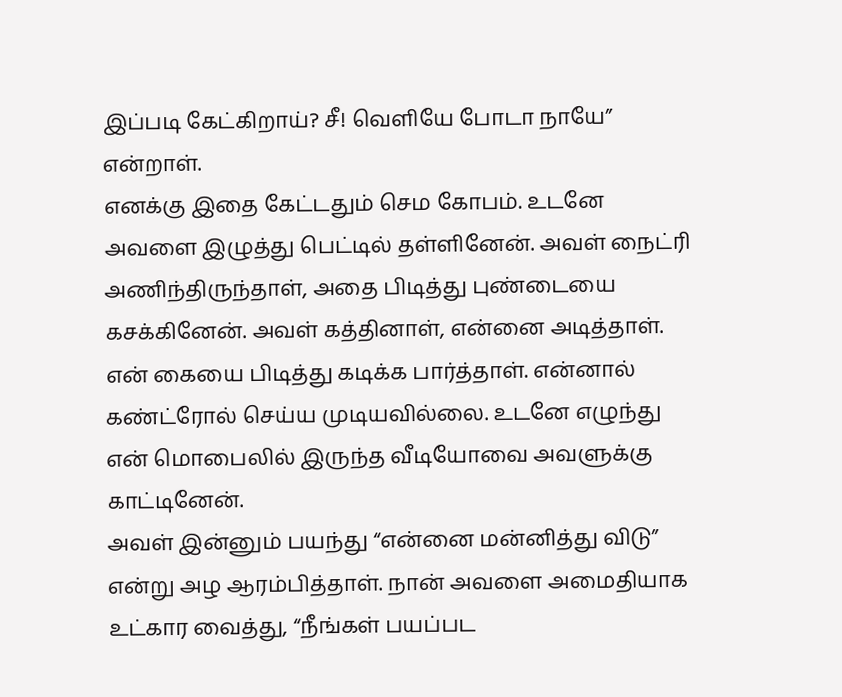இப்படி கேட்கிறாய்? சீ! வெளியே போடா நாயே” என்றாள்.
எனக்கு இதை கேட்டதும் செம கோபம். உடனே அவளை இழுத்து பெட்டில் தள்ளினேன். அவள் நைட்ரி அணிந்திருந்தாள், அதை பிடித்து புண்டையை கசக்கினேன். அவள் கத்தினாள், என்னை அடித்தாள். என் கையை பிடித்து கடிக்க பார்த்தாள். என்னால் கண்ட்ரோல் செய்ய முடியவில்லை. உடனே எழுந்து என் மொபைலில் இருந்த வீடியோவை அவளுக்கு காட்டினேன்.
அவள் இன்னும் பயந்து “என்னை மன்னித்து விடு” என்று அழ ஆரம்பித்தாள். நான் அவளை அமைதியாக உட்கார வைத்து, “நீங்கள் பயப்பட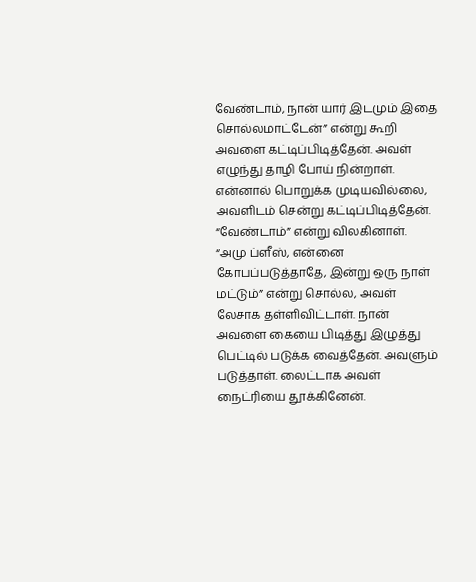வேண்டாம், நான் யார் இடமும் இதை சொல்லமாட்டேன்” என்று கூறி அவளை கட்டிப்பிடித்தேன். அவள் எழுந்து தாழி போய் நின்றாள். என்னால் பொறுக்க முடியவில்லை, அவளிடம் சென்று கட்டிப்பிடித்தேன். “வேண்டாம்” என்று விலகினாள்.
“அமு ப்ளீஸ், என்னை கோபப்படுத்தாதே, இன்று ஒரு நாள் மட்டும்” என்று சொல்ல, அவள் லேசாக தள்ளிவிட்டாள். நான் அவளை கையை பிடித்து இழுத்து பெட்டில் படுக்க வைத்தேன். அவளும் படுத்தாள். லைட்டாக அவள் நைட்ரியை தூக்கினேன்.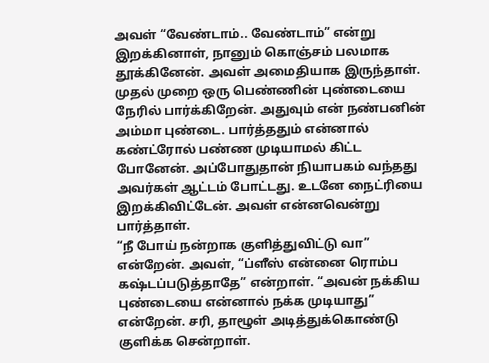அவள் “வேண்டாம்.. வேண்டாம்” என்று இறக்கினாள், நானும் கொஞ்சம் பலமாக தூக்கினேன். அவள் அமைதியாக இருந்தாள்.
முதல் முறை ஒரு பெண்ணின் புண்டையை நேரில் பார்க்கிறேன். அதுவும் என் நண்பனின் அம்மா புண்டை. பார்த்ததும் என்னால் கண்ட்ரோல் பண்ண முடியாமல் கிட்ட போனேன். அப்போதுதான் நியாபகம் வந்தது அவர்கள் ஆட்டம் போட்டது. உடனே நைட்ரியை இறக்கிவிட்டேன். அவள் என்னவென்று பார்த்தாள்.
“நீ போய் நன்றாக குளித்துவிட்டு வா” என்றேன். அவள், “ப்ளீஸ் என்னை ரொம்ப கஷ்டப்படுத்தாதே” என்றாள். “அவன் நக்கிய புண்டையை என்னால் நக்க முடியாது” என்றேன். சரி, தாழூள் அடித்துக்கொண்டு குளிக்க சென்றாள்.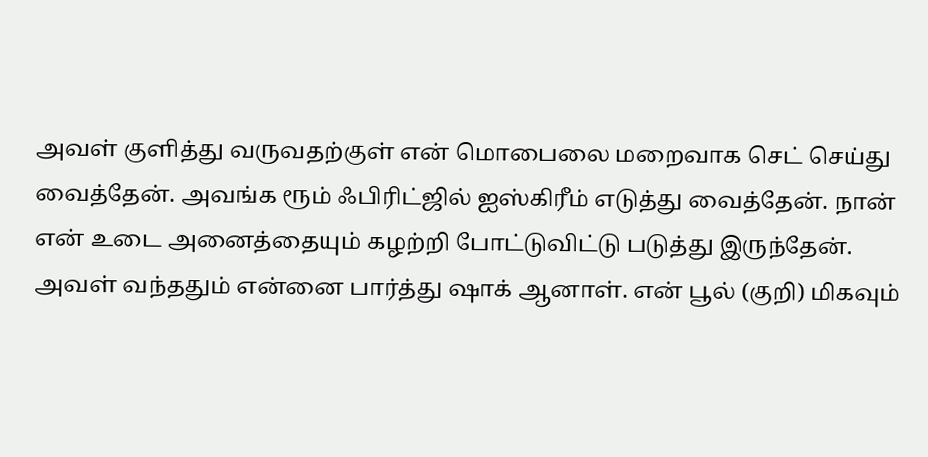அவள் குளித்து வருவதற்குள் என் மொபைலை மறைவாக செட் செய்து வைத்தேன். அவங்க ரூம் ஃபிரிட்ஜில் ஐஸ்கிரீம் எடுத்து வைத்தேன். நான் என் உடை அனைத்தையும் கழற்றி போட்டுவிட்டு படுத்து இருந்தேன்.
அவள் வந்ததும் என்னை பார்த்து ஷாக் ஆனாள். என் பூல் (குறி) மிகவும்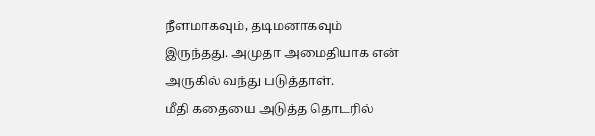நீளமாகவும், தடிமனாகவும் இருந்தது. அமுதா அமைதியாக என் அருகில் வந்து படுத்தாள்.
மீதி கதையை அடுத்த தொடரில்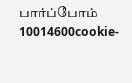பார்ப்போம்
10014600cookie-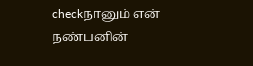checkநானும் என் நண்பனின்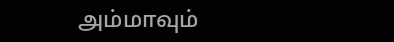அம்மாவும்